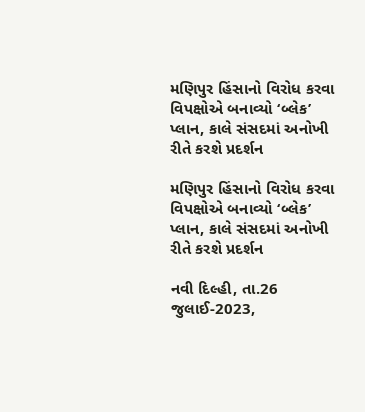મણિપુર હિંસાનો વિરોધ કરવા વિપક્ષોએ બનાવ્યો ‘બ્લેક’ પ્લાન, કાલે સંસદમાં અનોખી રીતે કરશે પ્રદર્શન

મણિપુર હિંસાનો વિરોધ કરવા વિપક્ષોએ બનાવ્યો ‘બ્લેક’ પ્લાન, કાલે સંસદમાં અનોખી રીતે કરશે પ્રદર્શન

નવી દિલ્હી, તા.26 જુલાઈ-2023,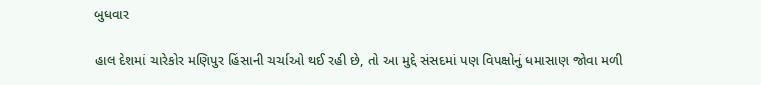બુધવાર

હાલ દેશમાં ચારેકોર મણિપુર હિંસાની ચર્ચાઓ થઈ રહી છે, તો આ મુદ્દે સંસદમાં પણ વિપક્ષોનું ધમાસાણ જોવા મળી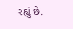રહ્યું છે.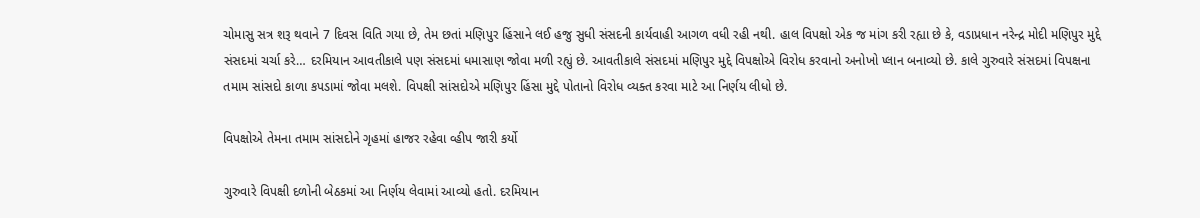ચોમાસુ સત્ર શરૂ થવાને 7 દિવસ વિતિ ગયા છે, તેમ છતાં મણિપુર હિંસાને લઈ હજુ સુધી સંસદની કાર્યવાહી આગળ વધી રહી નથી. હાલ વિપક્ષો એક જ માંગ કરી રહ્યા છે કે, વડાપ્રધાન નરેન્દ્ર મોદી મણિપુર મુદ્દે સંસદમાં ચર્ચા કરે… દરમિયાન આવતીકાલે પણ સંસદમાં ધમાસાણ જોવા મળી રહ્યું છે. આવતીકાલે સંસદમાં મણિપુર મુદ્દે વિપક્ષોએ વિરોધ કરવાનો અનોખો પ્લાન બનાવ્યો છે. કાલે ગુરુવારે સંસદમાં વિપક્ષના તમામ સાંસદો કાળા કપડામાં જોવા મલશે. વિપક્ષી સાંસદોએ મણિપુર હિંસા મુદ્દે પોતાનો વિરોધ વ્યક્ત કરવા માટે આ નિર્ણય લીધો છે.

વિપક્ષોએ તેમના તમામ સાંસદોને ગૃહમાં હાજર રહેવા વ્હીપ જારી કર્યો

ગુરુવારે વિપક્ષી દળોની બેઠકમાં આ નિર્ણય લેવામાં આવ્યો હતો. દરમિયાન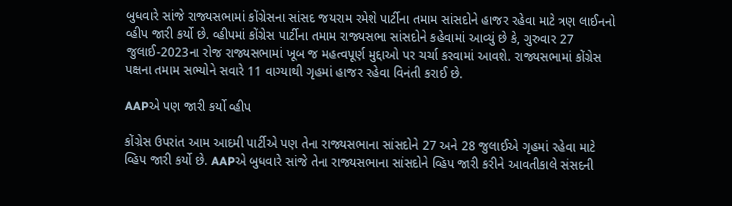બુધવારે સાંજે રાજ્યસભામાં કોંગ્રેસના સાંસદ જયરામ રમેશે પાર્ટીના તમામ સાંસદોને હાજર રહેવા માટે ત્રણ લાઈનનો વ્હીપ જારી કર્યો છે. વ્હીપમાં કોંગ્રેસ પાર્ટીના તમામ રાજ્યસભા સાંસદોને કહેવામાં આવ્યું છે કે, ગુરુવાર 27 જુલાઈ-2023ના રોજ રાજ્યસભામાં ખૂબ જ મહત્વપૂર્ણ મુદ્દાઓ પર ચર્ચા કરવામાં આવશે. રાજ્યસભામાં કોંગ્રેસ પક્ષના તમામ સભ્યોને સવારે 11 વાગ્યાથી ગૃહમાં હાજર રહેવા વિનંતી કરાઈ છે.

AAPએ પણ જારી કર્યો વ્હીપ

કોંગ્રેસ ઉપરાંત આમ આદમી પાર્ટીએ પણ તેના રાજ્યસભાના સાંસદોને 27 અને 28 જુલાઈએ ગૃહમાં રહેવા માટે વ્હિપ જારી કર્યો છે. AAPએ બુધવારે સાંજે તેના રાજ્યસભાના સાંસદોને વ્હિપ જારી કરીને આવતીકાલે સંસદની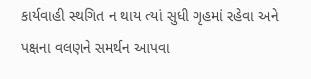કાર્યવાહી સ્થગિત ન થાય ત્યાં સુધી ગૃહમાં રહેવા અને પક્ષના વલણને સમર્થન આપવા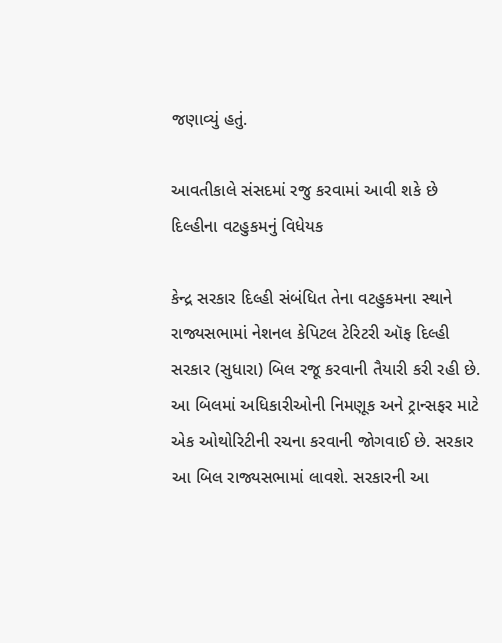જણાવ્યું હતું.

આવતીકાલે સંસદમાં રજુ કરવામાં આવી શકે છે દિલ્હીના વટહુકમનું વિધેયક

કેન્દ્ર સરકાર દિલ્હી સંબંધિત તેના વટહુકમના સ્થાને રાજ્યસભામાં નેશનલ કેપિટલ ટેરિટરી ઑફ દિલ્હી સરકાર (સુધારા) બિલ રજૂ કરવાની તૈયારી કરી રહી છે. આ બિલમાં અધિકારીઓની નિમણૂક અને ટ્રાન્સફર માટે એક ઓથોરિટીની રચના કરવાની જોગવાઈ છે. સરકાર આ બિલ રાજ્યસભામાં લાવશે. સરકારની આ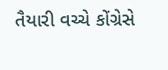તૈયારી વચ્ચે કોંગ્રેસે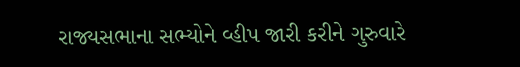રાજ્યસભાના સભ્યોને વ્હીપ જારી કરીને ગુરુવારે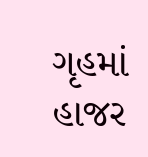ગૃહમાં હાજર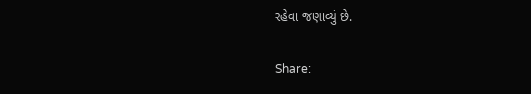રહેવા જણાવ્યું છે.

Share: